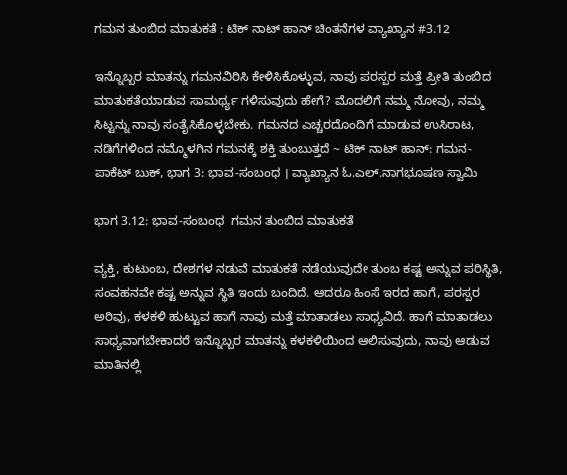ಗಮನ ತುಂಬಿದ ಮಾತುಕತೆ : ಟಿಕ್ ನಾಟ್ ಹಾನ್ ಚಿಂತನೆಗಳ ವ್ಯಾಖ್ಯಾನ #3.12

ಇನ್ನೊಬ್ಬರ ಮಾತನ್ನು ಗಮನವಿರಿಸಿ ಕೇಳಿಸಿಕೊಳ್ಳುವ, ನಾವು ಪರಸ್ಪರ ಮತ್ತೆ ಪ್ರೀತಿ ತುಂಬಿದ ಮಾತುಕತೆಯಾಡುವ ಸಾಮರ್ಥ್ಯ ಗಳಿಸುವುದು ಹೇಗೆ? ಮೊದಲಿಗೆ ನಮ್ಮ ನೋವು, ನಮ್ಮ ಸಿಟ್ಟನ್ನು ನಾವು ಸಂತೈಸಿಕೊಳ್ಳಬೇಕು. ಗಮನದ ಎಚ್ಚರದೊಂದಿಗೆ ಮಾಡುವ ಉಸಿರಾಟ, ನಡಿಗೆಗಳಿಂದ ನಮ್ಮೊಳಗಿನ ಗಮನಕ್ಕೆ ಶಕ್ತಿ ತುಂಬುತ್ತದೆ ~ ಟಿಕ್ ನಾಟ್ ಹಾನ್: ಗಮನ-ಪಾಕೆಟ್‌ ಬುಕ್‌, ಭಾಗ 3: ಭಾವ-ಸಂಬಂಧ । ವ್ಯಾಖ್ಯಾನ ಓ.ಎಲ್.ನಾಗಭೂಷಣ ಸ್ವಾಮಿ

ಭಾಗ 3.12: ಭಾವ-ಸಂಬಂಧ  ಗಮನ ತುಂಬಿದ ಮಾತುಕತೆ

ವ್ಯಕ್ತಿ, ಕುಟುಂಬ, ದೇಶಗಳ ನಡುವೆ ಮಾತುಕತೆ ನಡೆಯುವುದೇ ತುಂಬ ಕಷ್ಟ ಅನ್ನುವ ಪರಿಸ್ಥಿತಿ, ಸಂವಹನವೇ ಕಷ್ಟ ಅನ್ನುವ ಸ್ಥಿತಿ ಇಂದು ಬಂದಿದೆ. ಆದರೂ ಹಿಂಸೆ ಇರದ ಹಾಗೆ, ಪರಸ್ಪರ ಅರಿವು, ಕಳಕಳಿ ಹುಟ್ಟುವ ಹಾಗೆ ನಾವು ಮತ್ತೆ ಮಾತಾಡಲು ಸಾಧ್ಯವಿದೆ. ಹಾಗೆ ಮಾತಾಡಲು ಸಾಧ್ಯವಾಗಬೇಕಾದರೆ ಇನ್ನೊಬ್ಬರ ಮಾತನ್ನು ಕಳಕಳಿಯಿಂದ ಆಲಿಸುವುದು, ನಾವು ಆಡುವ ಮಾತಿನಲ್ಲಿ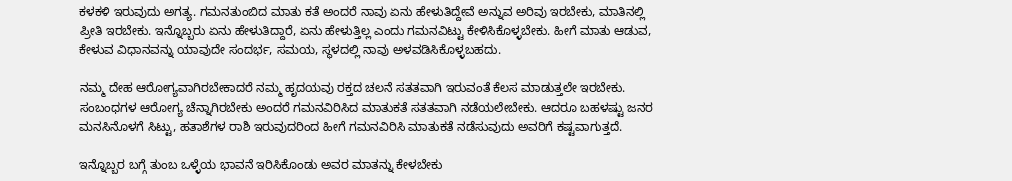ಕಳಕಳಿ ಇರುವುದು ಅಗತ್ಯ. ಗಮನತುಂಬಿದ ಮಾತು ಕತೆ ಅಂದರೆ ನಾವು ಏನು ಹೇಳುತಿದ್ದೇವೆ ಅನ್ನುವ ಅರಿವು ಇರಬೇಕು, ಮಾತಿನಲ್ಲಿ ಪ್ರೀತಿ ಇರಬೇಕು. ಇನ್ನೊಬ್ಬರು ಏನು ಹೇಳುತಿದ್ದಾರೆ, ಏನು ಹೇಳುತ್ತಿಲ್ಲ ಎಂದು ಗಮನವಿಟ್ಟು ಕೇಳಿಸಿಕೊಳ್ಳಬೇಕು. ಹೀಗೆ ಮಾತು ಆಡುವ, ಕೇಳುವ ವಿಧಾನವನ್ನು ಯಾವುದೇ ಸಂದರ್ಭ, ಸಮಯ, ಸ್ಥಳದಲ್ಲಿ ನಾವು ಅಳವಡಿಸಿಕೊಳ್ಳಬಹದು.

ನಮ್ಮ ದೇಹ ಆರೋಗ್ಯವಾಗಿರಬೇಕಾದರೆ ನಮ್ಮ ಹೃದಯವು ರಕ್ತದ ಚಲನೆ ಸತತವಾಗಿ ಇರುವಂತೆ ಕೆಲಸ ಮಾಡುತ್ತಲೇ ಇರಬೇಕು. ಸಂಬಂಧಗಳ ಆರೋಗ್ಯ ಚೆನ್ನಾಗಿರಬೇಕು ಅಂದರೆ ಗಮನವಿರಿಸಿದ ಮಾತುಕತೆ ಸತತವಾಗಿ ನಡೆಯಲೇಬೇಕು. ಆದರೂ ಬಹಳಷ್ಟು ಜನರ ಮನಸಿನೊಳಗೆ ಸಿಟ್ಟು, ಹತಾಶೆಗಳ ರಾಶಿ ಇರುವುದರಿಂದ ಹೀಗೆ ಗಮನವಿರಿಸಿ ಮಾತುಕತೆ ನಡೆಸುವುದು ಅವರಿಗೆ ಕಷ್ಟವಾಗುತ್ತದೆ.

ಇನ್ನೊಬ್ಬರ ಬಗ್ಗೆ ತುಂಬ ಒಳ್ಳೆಯ ಭಾವನೆ ಇರಿಸಿಕೊಂಡು ಅವರ ಮಾತನ್ನು ಕೇಳಬೇಕು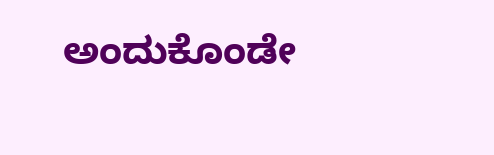ಅಂದುಕೊಂಡೇ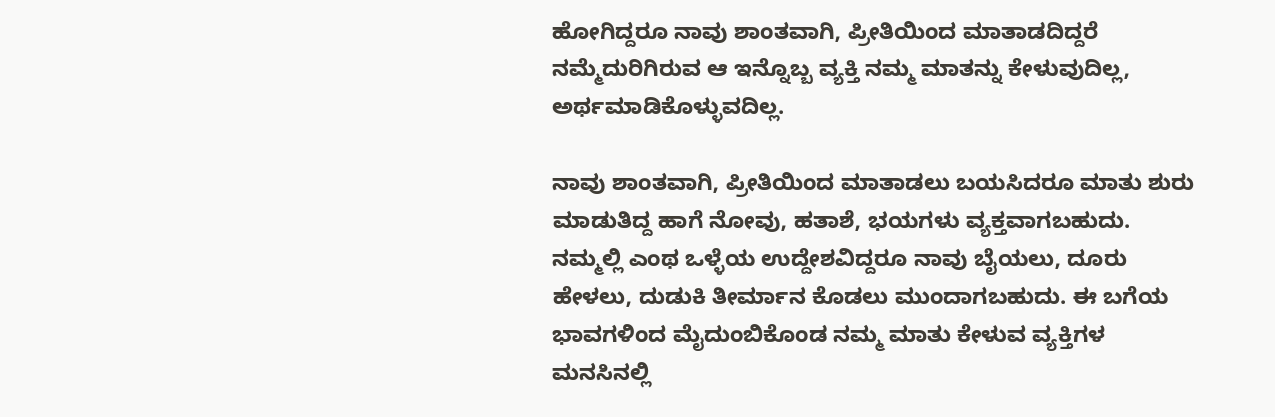ಹೋಗಿದ್ದರೂ ನಾವು ಶಾಂತವಾಗಿ, ಪ್ರೀತಿಯಿಂದ ಮಾತಾಡದಿದ್ದರೆ ನಮ್ಮೆದುರಿಗಿರುವ ಆ ಇನ್ನೊಬ್ಬ ವ್ಯಕ್ತಿ ನಮ್ಮ ಮಾತನ್ನು ಕೇಳುವುದಿಲ್ಲ, ಅರ್ಥಮಾಡಿಕೊಳ್ಳುವದಿಲ್ಲ.

ನಾವು ಶಾಂತವಾಗಿ, ಪ್ರೀತಿಯಿಂದ ಮಾತಾಡಲು ಬಯಸಿದರೂ ಮಾತು ಶುರು ಮಾಡುತಿದ್ದ ಹಾಗೆ ನೋವು, ಹತಾಶೆ, ಭಯಗಳು ವ್ಯಕ್ತವಾಗಬಹುದು. ನಮ್ಮಲ್ಲಿ ಎಂಥ ಒಳ್ಳೆಯ ಉದ್ದೇಶವಿದ್ದರೂ ನಾವು ಬೈಯಲು, ದೂರು ಹೇಳಲು, ದುಡುಕಿ ತೀರ್ಮಾನ ಕೊಡಲು ಮುಂದಾಗಬಹುದು. ಈ ಬಗೆಯ ಭಾವಗಳಿಂದ ಮೈದುಂಬಿಕೊಂಡ ನಮ್ಮ ಮಾತು ಕೇಳುವ ವ್ಯಕ್ತಿಗಳ ಮನಸಿನಲ್ಲಿ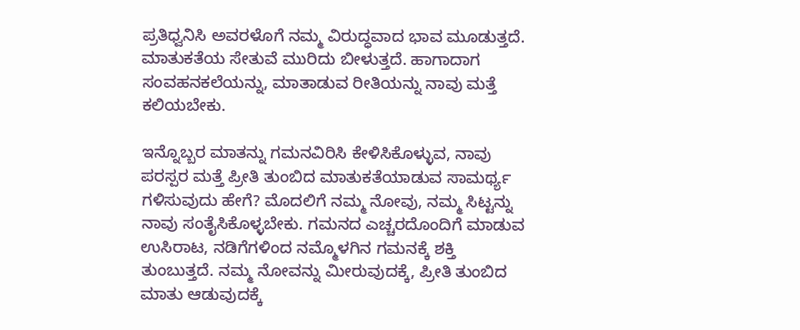ಪ್ರತಿಧ್ವನಿಸಿ ಅವರಳೊಗೆ ನಮ್ಮ ವಿರುದ್ಧವಾದ ಭಾವ ಮೂಡುತ್ತದೆ. ಮಾತುಕತೆಯ ಸೇತುವೆ ಮುರಿದು ಬೀಳುತ್ತದೆ. ಹಾಗಾದಾಗ ಸಂವಹನಕಲೆಯನ್ನು, ಮಾತಾಡುವ ರೀತಿಯನ್ನು ನಾವು ಮತ್ತೆ ಕಲಿಯಬೇಕು.

ಇನ್ನೊಬ್ಬರ ಮಾತನ್ನು ಗಮನವಿರಿಸಿ ಕೇಳಿಸಿಕೊಳ್ಳುವ, ನಾವು ಪರಸ್ಪರ ಮತ್ತೆ ಪ್ರೀತಿ ತುಂಬಿದ ಮಾತುಕತೆಯಾಡುವ ಸಾಮರ್ಥ್ಯ ಗಳಿಸುವುದು ಹೇಗೆ? ಮೊದಲಿಗೆ ನಮ್ಮ ನೋವು, ನಮ್ಮ ಸಿಟ್ಟನ್ನು ನಾವು ಸಂತೈಸಿಕೊಳ್ಳಬೇಕು. ಗಮನದ ಎಚ್ಚರದೊಂದಿಗೆ ಮಾಡುವ ಉಸಿರಾಟ, ನಡಿಗೆಗಳಿಂದ ನಮ್ಮೊಳಗಿನ ಗಮನಕ್ಕೆ ಶಕ್ತಿ ತುಂಬುತ್ತದೆ. ನಮ್ಮ ನೋವನ್ನು ಮೀರುವುದಕ್ಕೆ, ಪ್ರೀತಿ ತುಂಬಿದ ಮಾತು ಆಡುವುದಕ್ಕೆ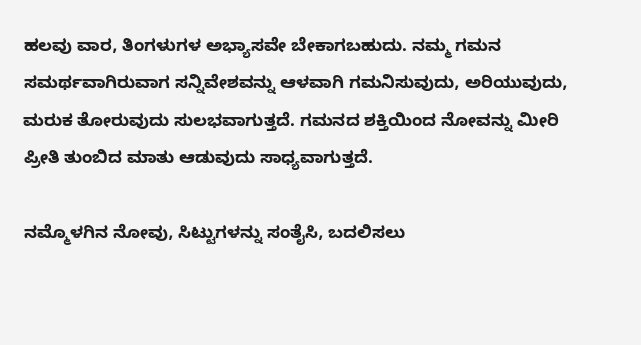ಹಲವು ವಾರ, ತಿಂಗಳುಗಳ ಅಭ್ಯಾಸವೇ ಬೇಕಾಗಬಹುದು. ನಮ್ಮ ಗಮನ ಸಮರ್ಥವಾಗಿರುವಾಗ ಸನ್ನಿವೇಶವನ್ನು ಆಳವಾಗಿ ಗಮನಿಸುವುದು, ಅರಿಯುವುದು, ಮರುಕ ತೋರುವುದು ಸುಲಭವಾಗುತ್ತದೆ. ಗಮನದ ಶಕ್ತಿಯಿಂದ ನೋವನ್ನು ಮೀರಿ ಪ್ರೀತಿ ತುಂಬಿದ ಮಾತು ಆಡುವುದು ಸಾಧ್ಯವಾಗುತ್ತದೆ.

ನಮ್ಮೊಳಗಿನ ನೋವು, ಸಿಟ್ಟುಗಳನ್ನು ಸಂತೈಸಿ, ಬದಲಿಸಲು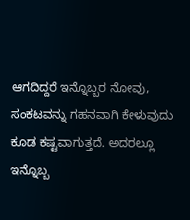ಆಗದಿದ್ದರೆ ಇನ್ನೊಬ್ಬರ ನೋವು, ಸಂಕಟವನ್ನು ಗಹನವಾಗಿ ಕೇಳುವುದು ಕೂಡ ಕಷ್ಟವಾಗುತ್ತದೆ. ಅದರಲ್ಲೂ ಇನ್ನೊಬ್ಬ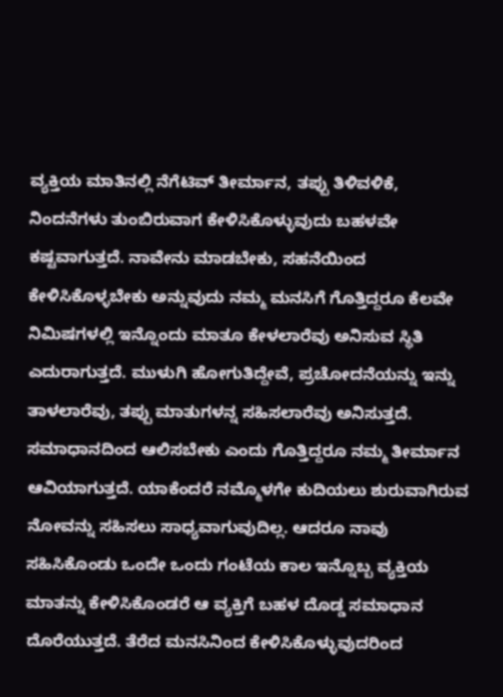ವ್ಯಕ್ತಿಯ ಮಾತಿನಲ್ಲಿ ನೆಗೆಟಿವ್‌ ತೀರ್ಮಾನ, ತಪ್ಪು ತಿಳಿವಳಿಕೆ, ನಿಂದನೆಗಳು ತುಂಬಿರುವಾಗ ಕೇಳಿಸಿಕೊಳ್ಳುವುದು ಬಹಳವೇ ಕಷ್ಟವಾಗುತ್ತದೆ. ನಾವೇನು ಮಾಡಬೇಕು, ಸಹನೆಯಿಂದ ಕೇಳಿಸಿಕೊಳ್ಳಬೇಕು ಅನ್ನುವುದು ನಮ್ಮ ಮನಸಿಗೆ ಗೊತ್ತಿದ್ದರೂ ಕೆಲವೇ ನಿಮಿಷಗಳಲ್ಲಿ ಇನ್ನೊಂದು ಮಾತೂ ಕೇಳಲಾರೆವು ಅನಿಸುವ ಸ್ಥಿತಿ ಎದುರಾಗುತ್ತದೆ. ಮುಳುಗಿ ಹೋಗುತಿದ್ದೇವೆ, ಪ್ರಚೋದನೆಯನ್ನು ಇನ್ನು ತಾಳಲಾರೆವು, ತಪ್ಪು ಮಾತುಗಳನ್ನ ಸಹಿಸಲಾರೆವು ಅನಿಸುತ್ತದೆ. ಸಮಾಧಾನದಿಂದ ಆಲಿಸಬೇಕು ಎಂದು ಗೊತ್ತಿದ್ದರೂ ನಮ್ಮ ತೀರ್ಮಾನ ಆವಿಯಾಗುತ್ತದೆ. ಯಾಕೆಂದರೆ ನಮ್ಮೊಳಗೇ ಕುದಿಯಲು ಶುರುವಾಗಿರುವ ನೋವನ್ನು ಸಹಿಸಲು ಸಾಧ್ಯವಾಗುವುದಿಲ್ಲ. ಆದರೂ ನಾವು ಸಹಿಸಿಕೊಂಡು ಒಂದೇ ಒಂದು ಗಂಟೆಯ ಕಾಲ ಇನ್ನೊಬ್ಬ ವ್ಯಕ್ತಿಯ ಮಾತನ್ನು ಕೇಳಿಸಿಕೊಂಡರೆ ಆ ವ್ಯಕ್ತಿಗೆ ಬಹಳ ದೊಡ್ಡ ಸಮಾಧಾನ ದೊರೆಯುತ್ತದೆ. ತೆರೆದ ಮನಸಿನಿಂದ ಕೇಳಿಸಿಕೊಳ್ಳುವುದರಿಂದ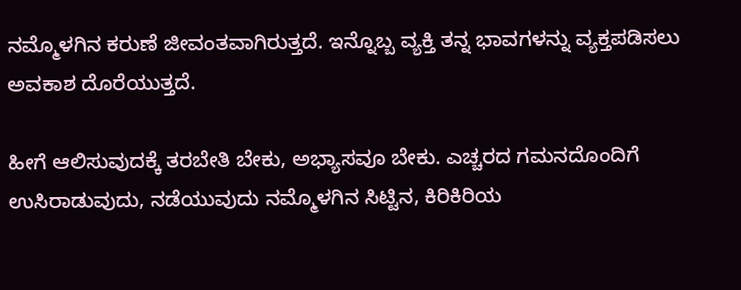ನಮ್ಮೊಳಗಿನ ಕರುಣೆ ಜೀವಂತವಾಗಿರುತ್ತದೆ. ಇನ್ನೊಬ್ಬ ವ್ಯಕ್ತಿ ತನ್ನ ಭಾವಗಳನ್ನು ವ್ಯಕ್ತಪಡಿಸಲು ಅವಕಾಶ ದೊರೆಯುತ್ತದೆ.

ಹೀಗೆ ಆಲಿಸುವುದಕ್ಕೆ ತರಬೇತಿ ಬೇಕು, ಅಭ್ಯಾಸವೂ ಬೇಕು. ಎಚ್ಚರದ ಗಮನದೊಂದಿಗೆ ಉಸಿರಾಡುವುದು, ನಡೆಯುವುದು ನಮ್ಮೊಳಗಿನ ಸಿಟ್ಟಿನ, ಕಿರಿಕಿರಿಯ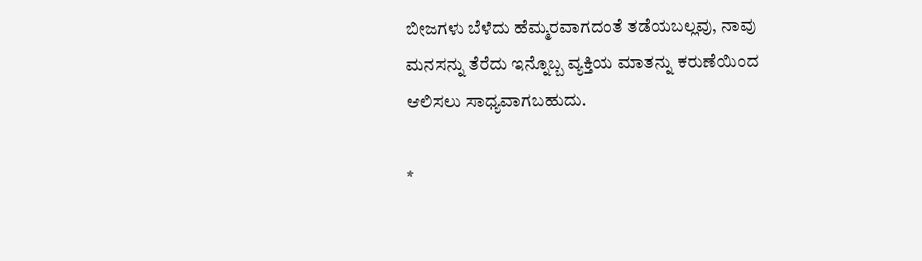ಬೀಜಗಳು ಬೆಳೆದು ಹೆಮ್ಮರವಾಗದಂತೆ ತಡೆಯಬಲ್ಲವು, ನಾವು ಮನಸನ್ನು ತೆರೆದು ಇನ್ನೊಬ್ಬ ವ್ಯಕ್ತಿಯ ಮಾತನ್ನು ಕರುಣೆಯಿಂದ ಆಲಿಸಲು ಸಾಧ್ಯವಾಗಬಹುದು.

*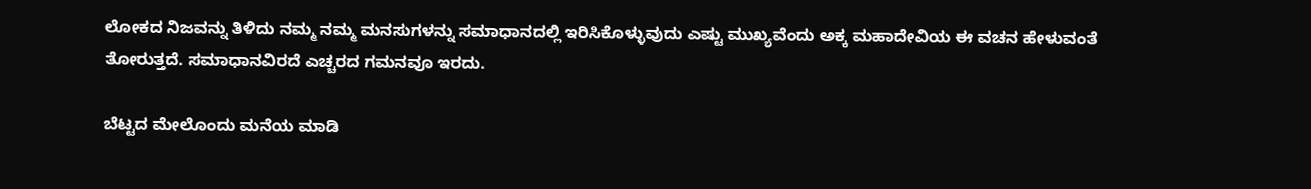ಲೋಕದ ನಿಜವನ್ನು ತಿಳಿದು ನಮ್ಮ ನಮ್ಮ ಮನಸುಗಳನ್ನು ಸಮಾಧಾನದಲ್ಲಿ ಇರಿಸಿಕೊಳ್ಳುವುದು ಎಷ್ಟು ಮುಖ್ಯವೆಂದು ಅಕ್ಕ ಮಹಾದೇವಿಯ ಈ ವಚನ ಹೇಳುವಂತೆ ತೋರುತ್ತದೆ. ಸಮಾಧಾನವಿರದೆ ಎಚ್ಚರದ ಗಮನವೂ ಇರದು.

ಬೆಟ್ಟದ ಮೇಲೊಂದು ಮನೆಯ ಮಾಡಿ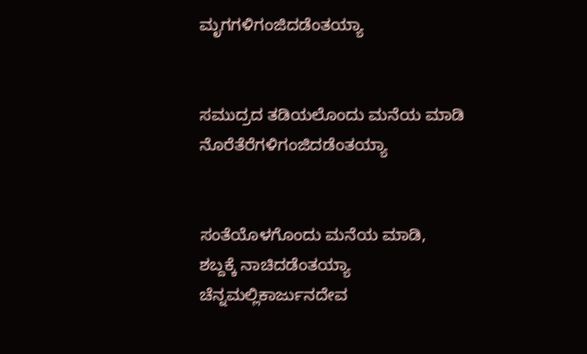ಮೃಗಗಳಿಗಂಜಿದಡೆಂತಯ್ಯಾ


ಸಮುದ್ರದ ತಡಿಯಲೊಂದು ಮನೆಯ ಮಾಡಿ
ನೊರೆತೆರೆಗಳಿಗಂಜಿದಡೆಂತಯ್ಯಾ


ಸಂತೆಯೊಳಗೊಂದು ಮನೆಯ ಮಾಡಿ,
ಶಬ್ದಕ್ಕೆ ನಾಚಿದಡೆಂತಯ್ಯಾ
ಚೆನ್ನಮಲ್ಲಿಕಾರ್ಜುನದೇವ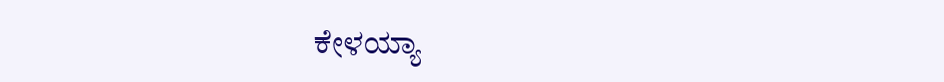ಕೇಳಯ್ಯಾ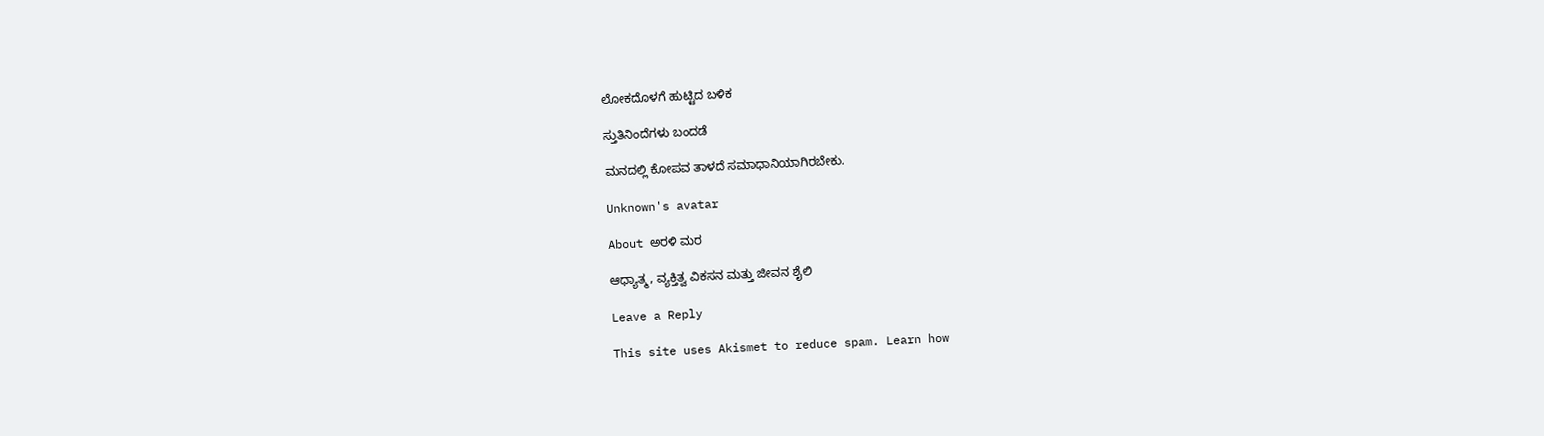ಲೋಕದೊಳಗೆ ಹುಟ್ಟಿದ ಬಳಿಕ

ಸ್ತುತಿನಿಂದೆಗಳು ಬಂದಡೆ

ಮನದಲ್ಲಿ ಕೋಪವ ತಾಳದೆ ಸಮಾಧಾನಿಯಾಗಿರಬೇಕು.

Unknown's avatar

About ಅರಳಿ ಮರ

ಆಧ್ಯಾತ್ಮ, ವ್ಯಕ್ತಿತ್ವ ವಿಕಸನ ಮತ್ತು ಜೀವನ ಶೈಲಿ

Leave a Reply

This site uses Akismet to reduce spam. Learn how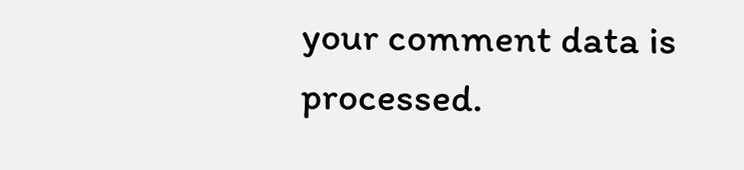your comment data is processed.